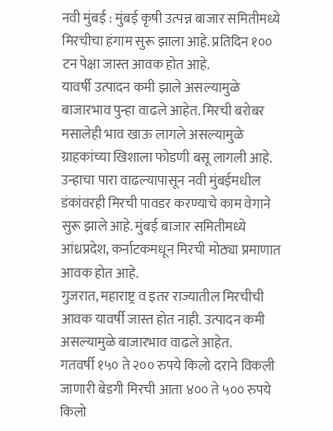नवी मुंबई : मुंबई कृषी उत्पन्न बाजार समितीमध्ये मिरचीचा हंगाम सुरू झाला आहे. प्रतिदिन १०० टन पेक्षा जास्त आवक होत आहे.
यावर्षी उत्पादन कमी झाले असल्यामुळे बाजारभाव पुन्हा वाढले आहेत. मिरची बरोबर मसालेही भाव खाऊ लागले असल्यामुळे ग्राहकांच्या खिशाला फोडणी बसू लागली आहे.
उन्हाचा पारा वाढल्यापासून नवी मुंबईमधील डंकांवरही मिरची पावडर करण्याचे काम वेगाने सुरू झाले आहे. मुंबई बाजार समितीमध्ये आंध्रप्रदेश, कर्नाटकमधून मिरची मोठ्या प्रमाणात आवक होत आहे.
गुजरात, महाराष्ट्र व इतर राज्यातील मिरचीची आवक यावर्षी जास्त होत नाही. उत्पादन कमी असल्यामुळे बाजारभाव वाढले आहेत.
गतवर्षी १५० ते २०० रुपये किलो दराने विकली जाणारी बेडगी मिरची आता ४०० ते ५०० रुपये किलो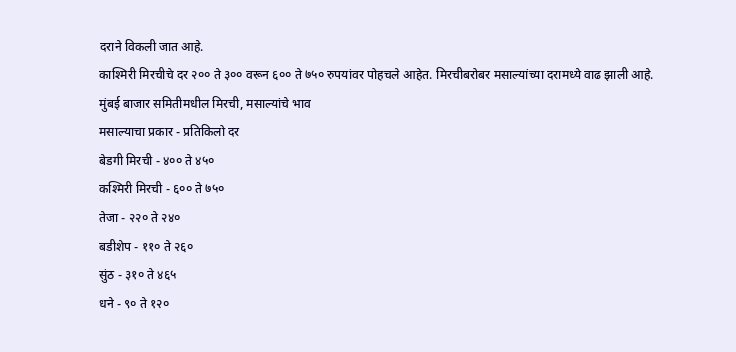दराने विकली जात आहे.
काश्मिरी मिरचीचे दर २०० ते ३०० वरून ६०० ते ७५० रुपयांवर पोहचले आहेत. मिरचीबरोबर मसाल्यांच्या दरामध्ये वाढ झाली आहे.
मुंबई बाजार समितीमधील मिरची, मसाल्यांचे भाव
मसाल्याचा प्रकार - प्रतिकिलो दर
बेडगी मिरची - ४०० ते ४५०
कश्मिरी मिरची - ६०० ते ७५०
तेजा - २२० ते २४०
बडीशेप - ११० ते २६०
सुंठ - ३१० ते ४६५
धने - ९० ते १२०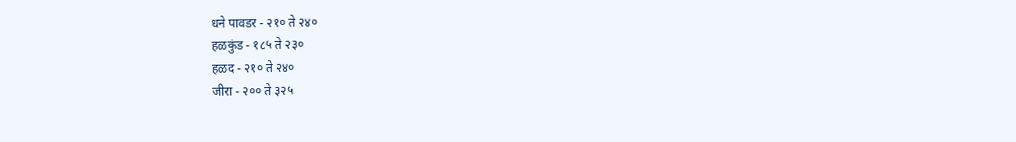धने पावडर - २१० ते २४०
हळकुंड - १८५ ते २३०
हळद - २१० ते २४०
जीरा - २०० ते ३२५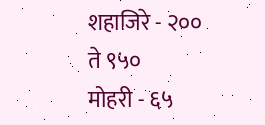शहाजिरे - २०० ते ९५०
मोहरी - ६५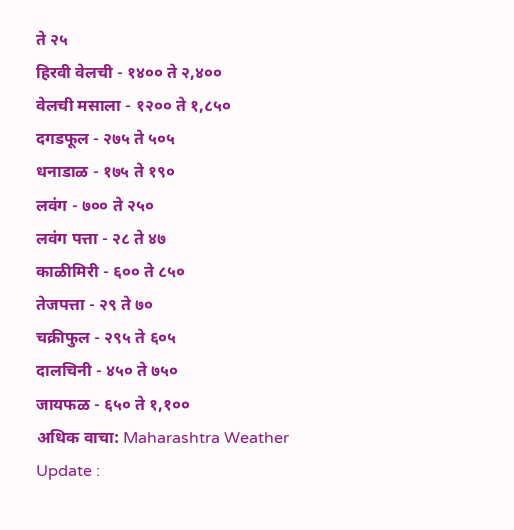ते २५
हिरवी वेलची - १४०० ते २,४००
वेलची मसाला - १२०० ते १,८५०
दगडफूल - २७५ ते ५०५
धनाडाळ - १७५ ते १९०
लवंग - ७०० ते २५०
लवंग पत्ता - २८ ते ४७
काळीमिरी - ६०० ते ८५०
तेजपत्ता - २९ ते ७०
चक्रीफुल - २९५ ते ६०५
दालचिनी - ४५० ते ७५०
जायफळ - ६५० ते १,१००
अधिक वाचा: Maharashtra Weather Update :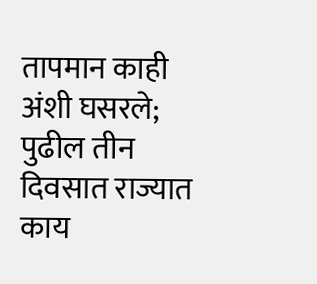तापमान काही अंशी घसरले; पुढील तीन दिवसात राज्यात काय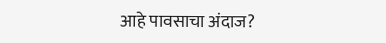आहे पावसाचा अंदाज?